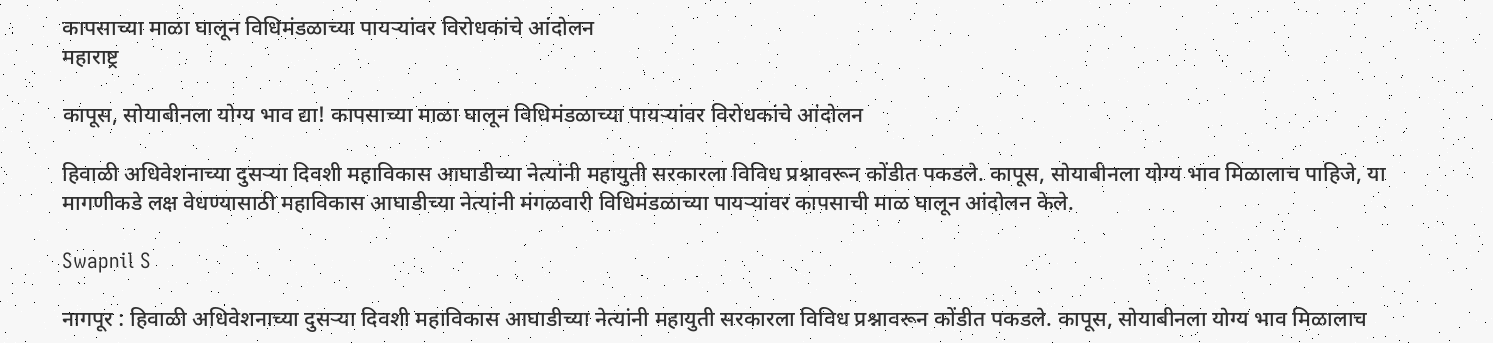कापसाच्या माळा घालून विधिमंडळाच्या पायऱ्यांवर विरोधकांचे आंदोलन
महाराष्ट्र

कापूस, सोयाबीनला योग्य भाव द्या! कापसाच्या माळा घालून विधिमंडळाच्या पायऱ्यांवर विरोधकांचे आंदोलन

हिवाळी अधिवेशनाच्या दुसऱ्या दिवशी महाविकास आघाडीच्या नेत्यांनी महायुती सरकारला विविध प्रश्नावरून कोंडीत पकडले. कापूस, सोयाबीनला योग्य भाव मिळालाच पाहिजे, या मागणीकडे लक्ष वेधण्यासाठी महाविकास आघाडीच्या नेत्यांनी मंगळवारी विधिमंडळाच्या पायऱ्यांवर कापसाची माळ घालून आंदोलन केले.

Swapnil S

नागपूर : हिवाळी अधिवेशनाच्या दुसऱ्या दिवशी महाविकास आघाडीच्या नेत्यांनी महायुती सरकारला विविध प्रश्नावरून कोंडीत पकडले. कापूस, सोयाबीनला योग्य भाव मिळालाच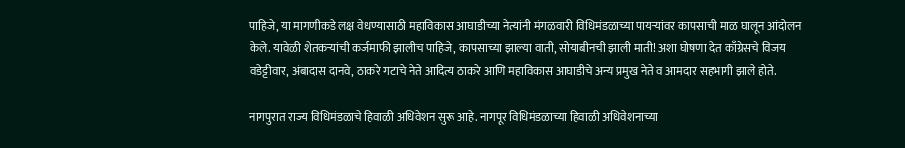पाहिजे, या मागणीकडे लक्ष वेधण्यासाठी महाविकास आघाडीच्या नेत्यांनी मंगळवारी विधिमंडळाच्या पायऱ्यांवर कापसाची माळ घालून आंदोलन केले. यावेळी शेतकऱ्यांची कर्जमाफी झालीच पाहिजे, कापसाच्या झाल्या वाती, सोयाबीनची झाली माती! अशा घोषणा देत काँग्रेसचे विजय वडेट्टीवार, अंबादास दानवे, ठाकरे गटाचे नेते आदित्य ठाकरे आणि महाविकास आघाडीचे अन्य प्रमुख नेते व आमदार सहभागी झाले होते.

नागपुरात राज्य विधिमंडळाचे हिवाळी अधिवेशन सुरू आहे. नागपूर विधिमंडळाच्या हिवाळी अधिवेशनाच्या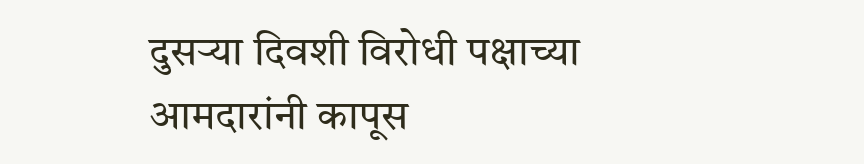दुसऱ्या दिवशी विरोधी पक्षाच्या आमदारांनी कापूस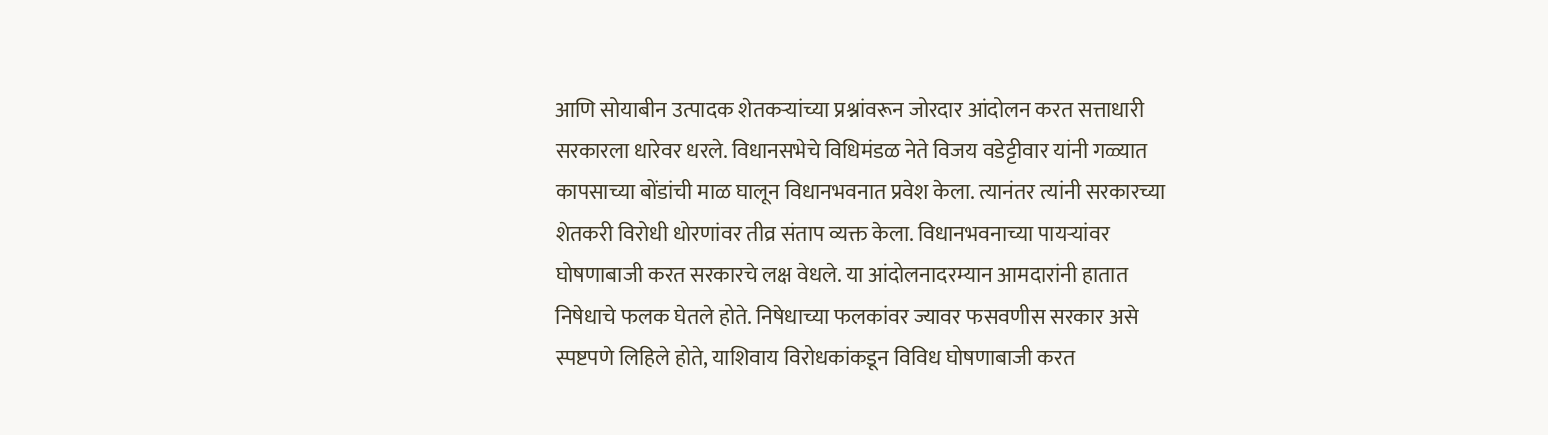आणि सोयाबीन उत्पादक शेतकऱ्यांच्या प्रश्नांवरून जोरदार आंदोलन करत सत्ताधारी सरकारला धारेवर धरले. विधानसभेचे विधिमंडळ नेते विजय वडेट्टीवार यांनी गळ्यात कापसाच्या बोंडांची माळ घालून विधानभवनात प्रवेश केला. त्यानंतर त्यांनी सरकारच्या शेतकरी विरोधी धोरणांवर तीव्र संताप व्यक्त केला. विधानभवनाच्या पायऱ्यांवर घोषणाबाजी करत सरकारचे लक्ष वेधले. या आंदोलनादरम्यान आमदारांनी हातात निषेधाचे फलक घेतले होते. निषेधाच्या फलकांवर ज्यावर फसवणीस सरकार असे स्पष्टपणे लिहिले होते, याशिवाय विरोधकांकडून विविध घोषणाबाजी करत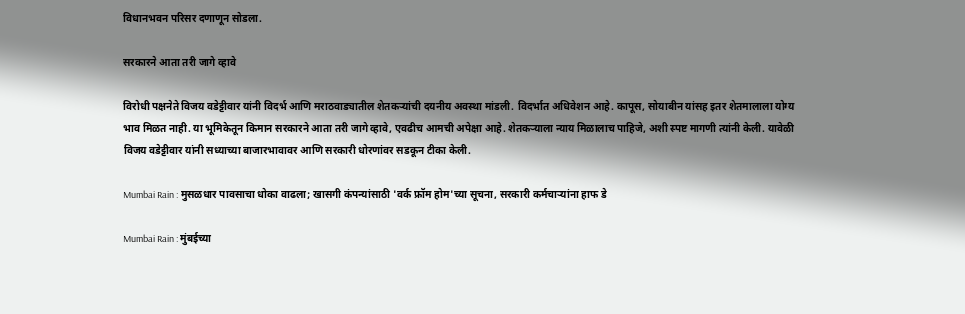विधानभवन परिसर दणाणून सोडला.

सरकारने आता तरी जागे व्हावे

विरोधी पक्षनेते विजय वडेट्टीवार यांनी विदर्भ आणि मराठवाड्यातील शेतकऱ्यांची दयनीय अवस्था मांडली. विदर्भात अधिवेशन आहे. कापूस, सोयाबीन यांसह इतर शेतमालाला योग्य भाव मिळत नाही. या भूमिकेतून किमान सरकारने आता तरी जागे व्हावे, एवढीच आमची अपेक्षा आहे. शेतकऱ्याला न्याय मिळालाच पाहिजे, अशी स्पष्ट मागणी त्यांनी केली. यावेळी विजय वडेट्टीवार यांनी सध्याच्या बाजारभावावर आणि सरकारी धोरणांवर सडकून टीका केली.

Mumbai Rain : मुसळधार पावसाचा धोका वाढला; खासगी कंपन्यांसाठी 'वर्क फ्रॉम होम'च्या सूचना, सरकारी कर्मचाऱ्यांना हाफ डे

Mumbai Rain : मुंबईच्या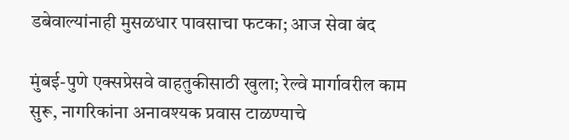डबेवाल्यांनाही मुसळधार पावसाचा फटका; आज सेवा बंद

मुंबई-पुणे एक्सप्रेसवे वाहतुकीसाठी खुला; रेल्वे मार्गावरील काम सुरू, नागरिकांना अनावश्यक प्रवास टाळण्याचे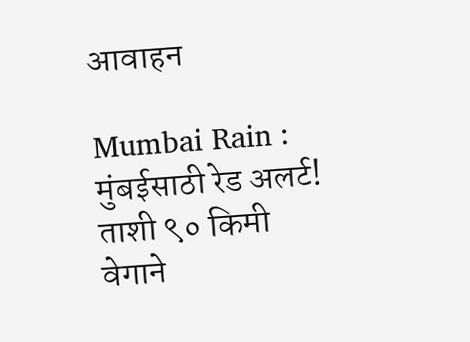आवाहन

Mumbai Rain : मुंबईसाठी रेड अलर्ट! ताशी ९० किमी वेगाने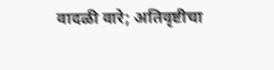वादळी वारे; अतिवृष्टीचा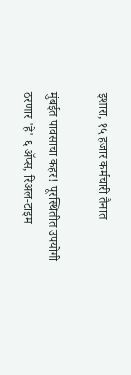इशारा, १५ हजार कर्मचारी तैनात

मुंबईत पावसाचा कहर! पूरस्थितीत उपयोगी ठरणार 'हे' ६ अ‍ॅप्स, रिअल-टाइम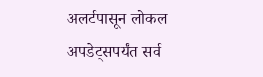अलर्टपासून लोकल अपडेट्सपर्यंत सर्व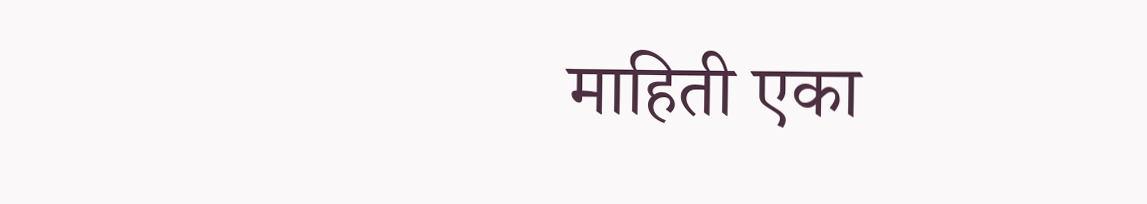माहिती एका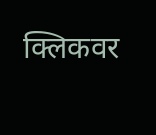क्लिकवर